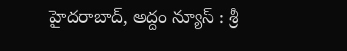హైదరాబాద్, అద్దం న్యూస్ : శ్రీ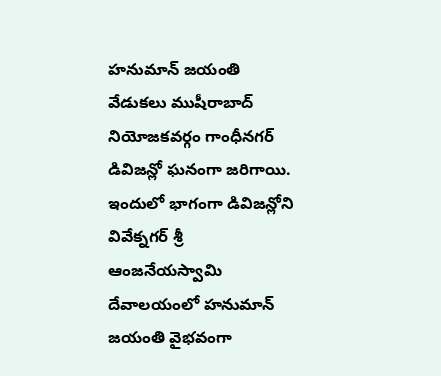హనుమాన్ జయంతి వేడుకలు ముషీరాబాద్ నియోజకవర్గం గాంధీనగర్ డివిజన్లో ఘనంగా జరిగాయి. ఇందులో భాగంగా డివిజన్లోని వివేక్నగర్ శ్రీ ఆంజనేయస్వామి దేవాలయంలో హనుమాన్ జయంతి వైభవంగా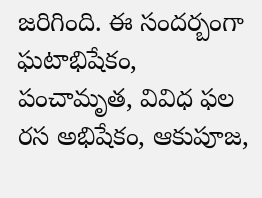జరిగింది. ఈ సందర్బంగా ఘటాభిషేకం, పంచామృత, వివిధ ఫల రస అభిషేకం, ఆకుపూజ,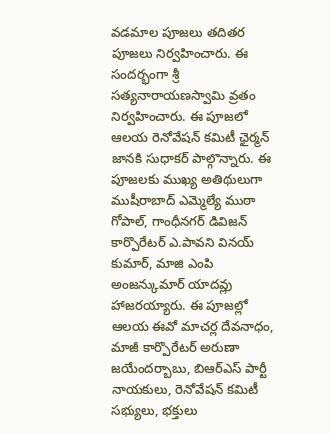వడమాల పూజలు తదితర పూజలు నిర్వహించారు. ఈ సందర్భంగా శ్రీ సత్యనారాయణస్వామి వ్రతం నిర్వహించారు. ఈ పూజలో ఆలయ రెనోవేషన్ కమిటీ ఛైర్మన్ జానకి సుధాకర్ పాల్గొన్నారు. ఈ పూజలకు ముఖ్య అతిథులుగా ముషీరాబాద్ ఎమ్మెల్యే ముఠా గోపాల్, గాంధీనగర్ డివిజన్ కార్పొరేటర్ ఎ.పావని వినయ్ కుమార్, మాజి ఎంపి అంజన్కుమార్ యాదవ్లు హాజరయ్యారు. ఈ పూజల్లో ఆలయ ఈవో మాచర్ల దేవనాధం, మాజీ కార్పొరేటర్ అరుణా జయేందర్బాబు, బిఆర్ఎస్ పార్టీ నాయకులు, రెనోవేషన్ కమిటీ సభ్యులు, భక్తులు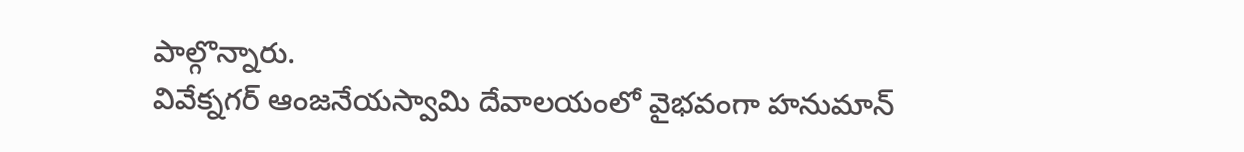పాల్గొన్నారు.
వివేక్నగర్ ఆంజనేయస్వామి దేవాలయంలో వైభవంగా హనుమాన్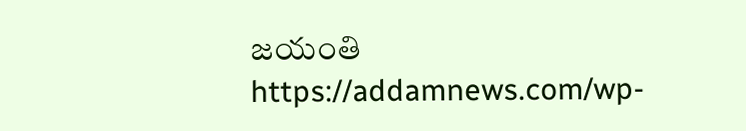జయంతి
https://addamnews.com/wp-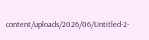content/uploads/2026/06/Untitled-2-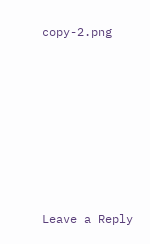copy-2.png












Leave a Reply